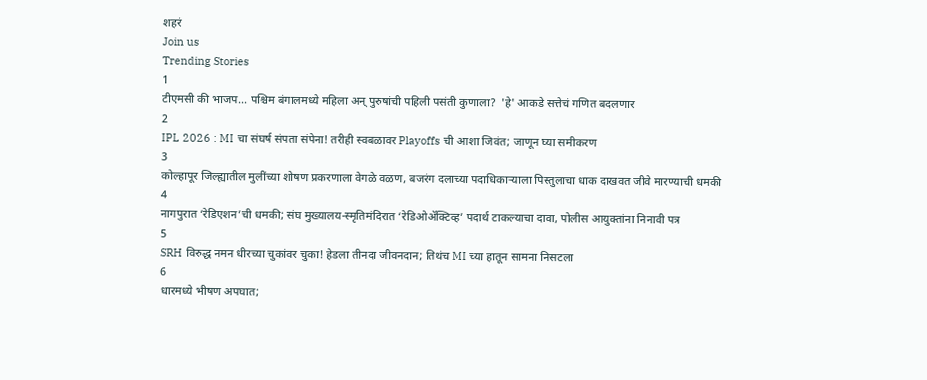शहरं
Join us
Trending Stories
1
टीएमसी की भाजप... पश्चिम बंगालमध्ये महिला अन् पुरुषांची पहिली पसंती कुणाला?  'हे' आकडे सत्तेचं गणित बदलणार
2
IPL 2026 : MI चा संघर्ष संपता संपेना! तरीही स्वबळावर Playoffs ची आशा जिवंत; जाणून घ्या समीकरण
3
कोल्हापूर जिल्ह्यातील मुलींच्या शोषण प्रकरणाला वेगळे वळण, बजरंग दलाच्या पदाधिकाऱ्याला पिस्तुलाचा धाक दाखवत जीवे मारण्याची धमकी
4
नागपुरात ‘रेडिएशन’ची धमकी; संघ मुख्यालय-स्मृतिमंदिरात ‘रेडिओॲक्टिव्ह’ पदार्थ टाकल्याचा दावा, पोलीस आयुक्तांना निनावी पत्र
5
SRH विरुद्ध नमन धीरच्या चुकांवर चुका! हेडला तीनदा जीवनदान; तिथंच MI च्या हातून सामना निसटला
6
धारमध्ये भीषण अपघात;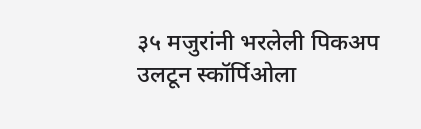३५ मजुरांनी भरलेली पिकअप उलटून स्कॉर्पिओला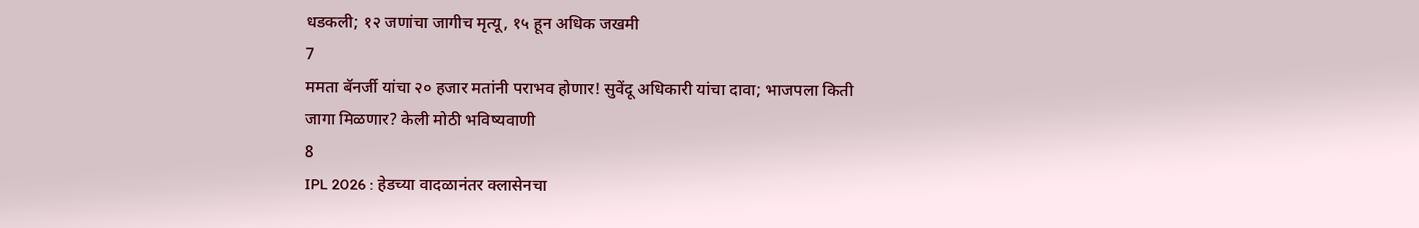धडकली; १२ जणांचा जागीच मृत्यू, १५ हून अधिक जखमी
7
ममता बॅनर्जी यांचा २० हजार मतांनी पराभव होणार! सुवेंदू अधिकारी यांचा दावा; भाजपला किती जागा मिळणार? केली मोठी भविष्यवाणी
8
IPL 2026 : हेडच्या वादळानंतर क्लासेनचा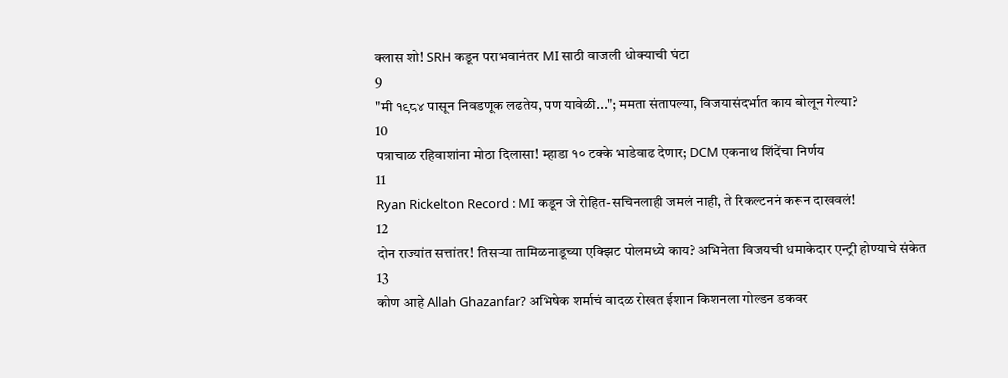क्लास शो! SRH कडून पराभवानंतर MI साठी वाजली धोक्याची घंटा
9
"मी १९८४ पासून निवडणूक लढतेय, पण यावेळी..."; ममता संतापल्या, विजयासंदर्भात काय बोलून गेल्या?
10
पत्राचाळ रहिवाशांना मोठा दिलासा! म्हाडा १० टक्के भाडेवाढ देणार; DCM एकनाथ शिंदेंचा निर्णय
11
Ryan Rickelton Record : MI कडून जे रोहित-सचिनलाही जमलं नाही, ते रिकल्टननं करून दाखवलं!
12
दोन राज्यांत सत्तांतर! तिसऱ्या तामिळनाडूच्या एक्झिट पोलमध्ये काय? अभिनेता विजयची धमाकेदार एन्ट्री होण्याचे संकेत
13
कोण आहे Allah Ghazanfar? अभिषेक शर्माचं वादळ रोखत ईशान किशनला गोल्डन डकवर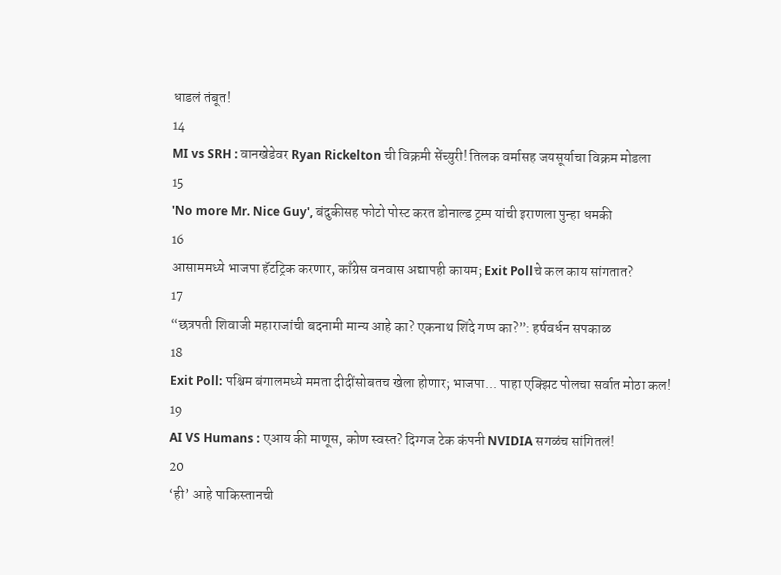धाडलं तंबूत!
14
MI vs SRH : वानखेडेवर Ryan Rickelton ची विक्रमी सेंच्युरी! तिलक वर्मासह जयसूर्याचा विक्रम मोडला
15
'No more Mr. Nice Guy', बंदुकीसह फोटो पोस्ट करत डोनाल्ड ट्रम्प यांची इराणला पुन्हा धमकी
16
आसाममध्ये भाजपा हॅटट्रिक करणार, काँग्रेस वनवास अद्यापही कायम; Exit Pollचे कल काय सांगतात?
17
“छत्रपती शिवाजी महाराजांची बदनामी मान्य आहे का? एकनाथ शिंदे गप्प का?”: हर्षवर्धन सपकाळ
18
Exit Poll: पश्चिम बंगालमध्ये ममता दीदींसोबतच खेला होणार; भाजपा... पाहा एक्झिट पोलचा सर्वात मोठा कल!
19
AI VS Humans : एआय की माणूस, कोण स्वस्त? दिग्गज टेक कंपनी NVIDIA सगळंच सांगितलं!
20
‘ही’ आहे पाकिस्तानची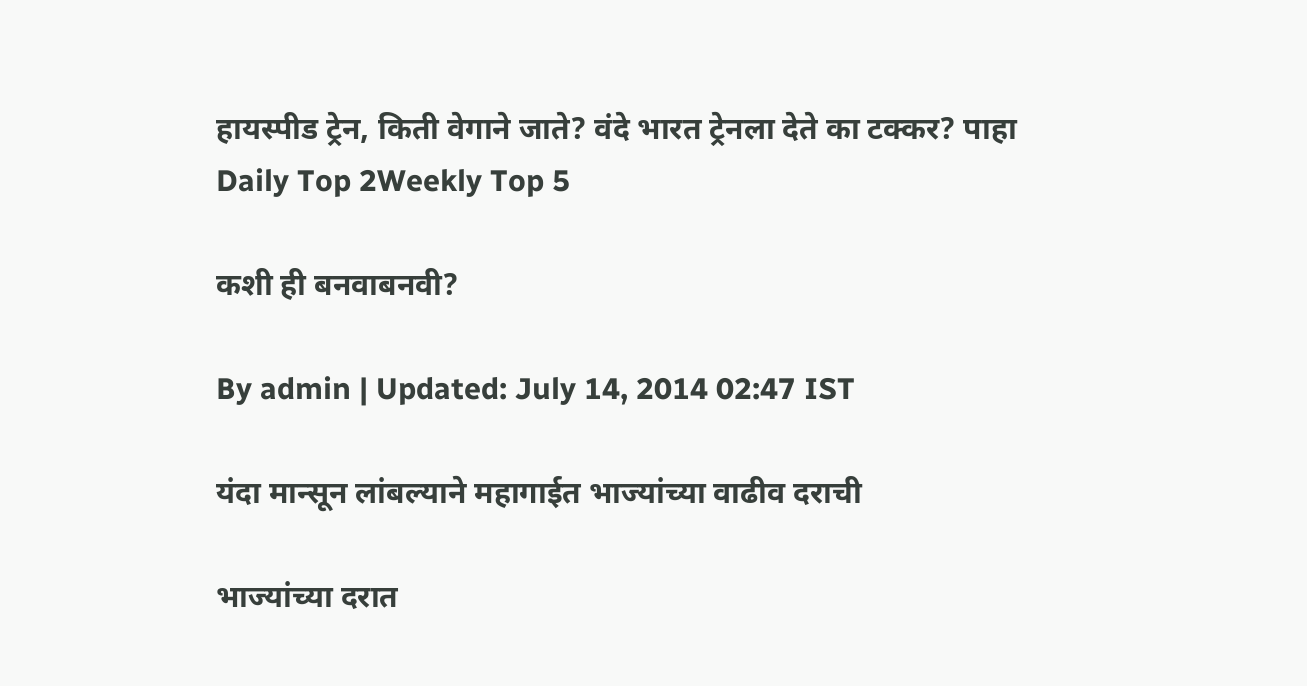हायस्पीड ट्रेन, किती वेगाने जाते? वंदे भारत ट्रेनला देते का टक्कर? पाहा
Daily Top 2Weekly Top 5

कशी ही बनवाबनवी?

By admin | Updated: July 14, 2014 02:47 IST

यंदा मान्सून लांबल्याने महागाईत भाज्यांच्या वाढीव दराची

भाज्यांच्या दरात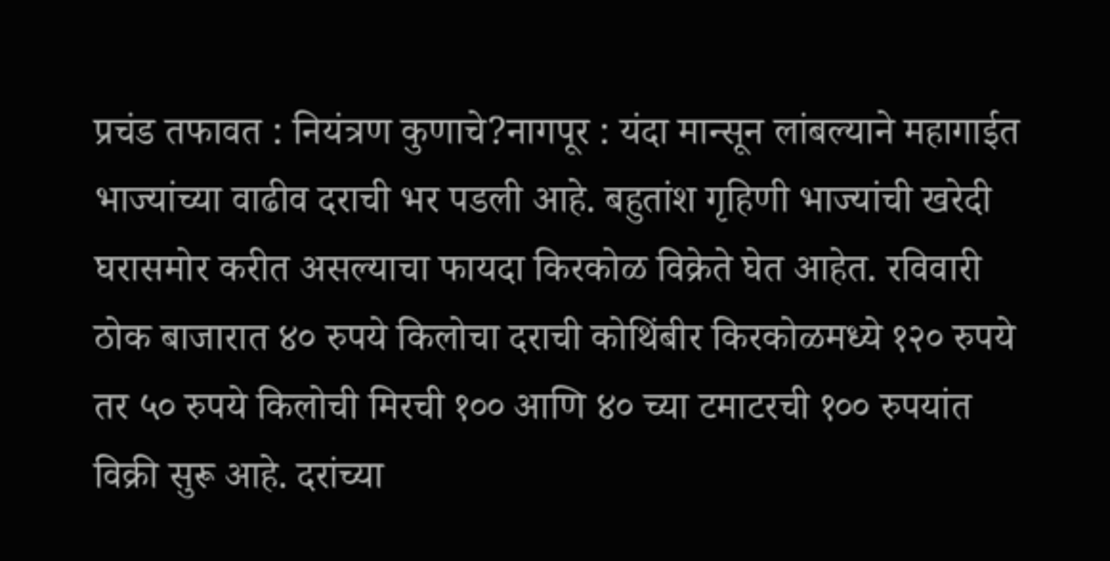प्रचंड तफावत : नियंत्रण कुणाचे?नागपूर : यंदा मान्सून लांबल्याने महागाईत भाज्यांच्या वाढीव दराची भर पडली आहे. बहुतांश गृहिणी भाज्यांची खरेदी घरासमोर करीत असल्याचा फायदा किरकोळ विक्रेते घेत आहेत. रविवारी ठोक बाजारात ४० रुपये किलोचा दराची कोथिंबीर किरकोळमध्ये १२० रुपये तर ५० रुपये किलोची मिरची १०० आणि ४० च्या टमाटरची १०० रुपयांत विक्री सुरू आहे. दरांच्या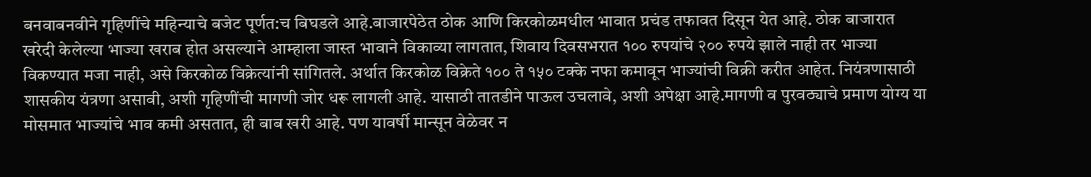बनवाबनवीने गृहिणींचे महिन्याचे बजेट पूर्णत:च बिघडले आहे.बाजारपेठेत ठोक आणि किरकोळमधील भावात प्रचंड तफावत दिसून येत आहे. ठोक बाजारात खरेदी केलेल्या भाज्या खराब होत असल्याने आम्हाला जास्त भावाने विकाव्या लागतात, शिवाय दिवसभरात १०० रुपयांचे २०० रुपये झाले नाही तर भाज्या विकण्यात मजा नाही, असे किरकोळ विक्रेत्यांनी सांगितले. अर्थात किरकोळ विक्रेते १०० ते १५० टक्के नफा कमावून भाज्यांची विक्री करीत आहेत. नियंत्रणासाठी शासकीय यंत्रणा असावी, अशी गृहिणींची मागणी जोर धरू लागली आहे. यासाठी तातडीने पाऊल उचलावे, अशी अपेक्षा आहे.मागणी व पुरवठ्याचे प्रमाण योग्य या मोसमात भाज्यांचे भाव कमी असतात, ही बाब खरी आहे. पण यावर्षी मान्सून वेळेवर न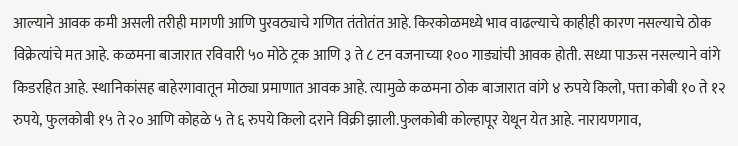आल्याने आवक कमी असली तरीही मागणी आणि पुरवठ्याचे गणित तंतोतंत आहे. किरकोळमध्ये भाव वाढल्याचे काहीही कारण नसल्याचे ठोक विक्रेत्यांचे मत आहे. कळमना बाजारात रविवारी ५० मोठे ट्रक आणि ३ ते ८ टन वजनाच्या १०० गाड्यांची आवक होती. सध्या पाऊस नसल्याने वांगे किडरहित आहे. स्थानिकांसह बाहेरगावातून मोठ्या प्रमाणात आवक आहे. त्यामुळे कळमना ठोक बाजारात वांगे ४ रुपये किलो, पत्ता कोबी १० ते १२ रुपये, फुलकोबी १५ ते २० आणि कोहळे ५ ते ६ रुपये किलो दराने विक्री झाली.फुलकोबी कोल्हापूर येथून येत आहे. नारायणगाव,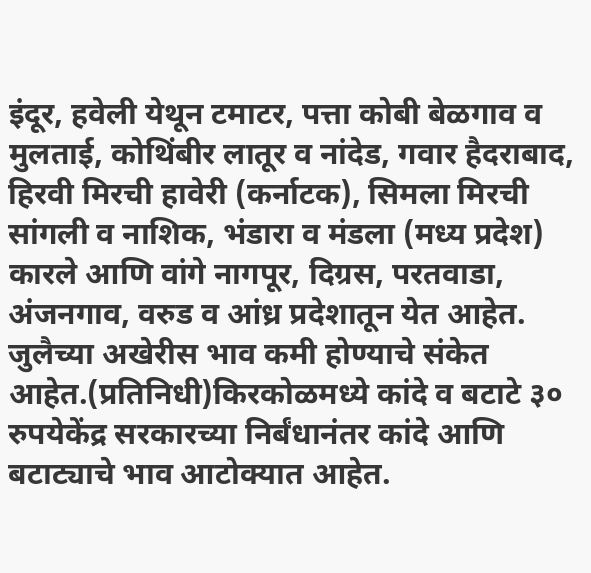इंदूर, हवेली येथून टमाटर, पत्ता कोबी बेळगाव व मुलताई, कोथिंबीर लातूर व नांदेड, गवार हैदराबाद, हिरवी मिरची हावेरी (कर्नाटक), सिमला मिरची सांगली व नाशिक, भंडारा व मंडला (मध्य प्रदेश) कारले आणि वांगे नागपूर, दिग्रस, परतवाडा, अंजनगाव, वरुड व आंध्र प्रदेशातून येत आहेत. जुलैच्या अखेरीस भाव कमी होण्याचे संकेत आहेत.(प्रतिनिधी)किरकोळमध्ये कांदे व बटाटे ३० रुपयेकेंद्र सरकारच्या निर्बंधानंतर कांदे आणि बटाट्याचे भाव आटोक्यात आहेत.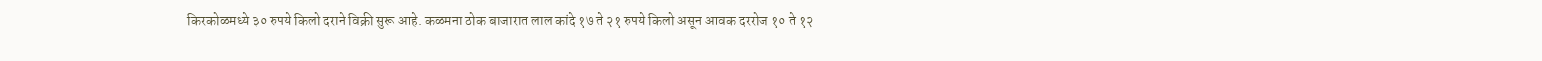किरकोळमध्ये ३० रुपये किलो दराने विक्री सुरू आहे. कळमना ठोक बाजारात लाल कांदे १७ ते २१ रुपये किलो असून आवक दररोज १० ते १२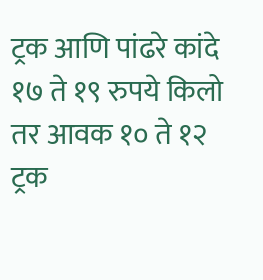ट्रक आणि पांढरे कांदे १७ ते १९ रुपये किलो तर आवक १० ते १२ ट्रक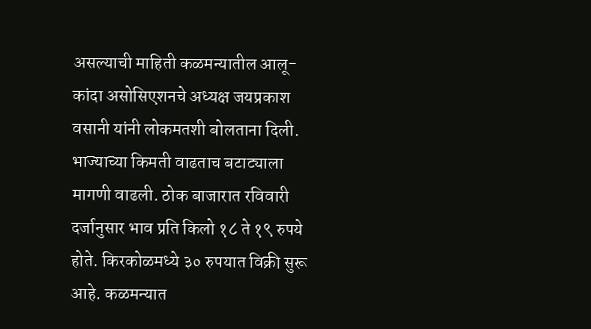असल्याची माहिती कळमन्यातील आलू-कांदा असोसिएशनचे अध्यक्ष जयप्रकाश वसानी यांनी लोकमतशी बोलताना दिली. भाज्याच्या किमती वाढताच बटाट्याला मागणी वाढली. ठोक बाजारात रविवारी दर्जानुसार भाव प्रति किलो १८ ते १९ रुपये होते. किरकोळमध्ये ३० रुपयात विक्री सुरू आहे. कळमन्यात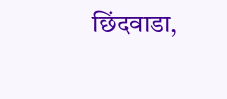छिंदवाडा,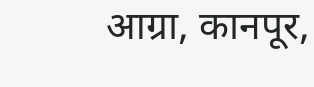आग्रा, कानपूर,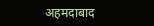अहमदाबाद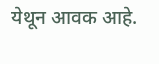येथून आवक आहे.